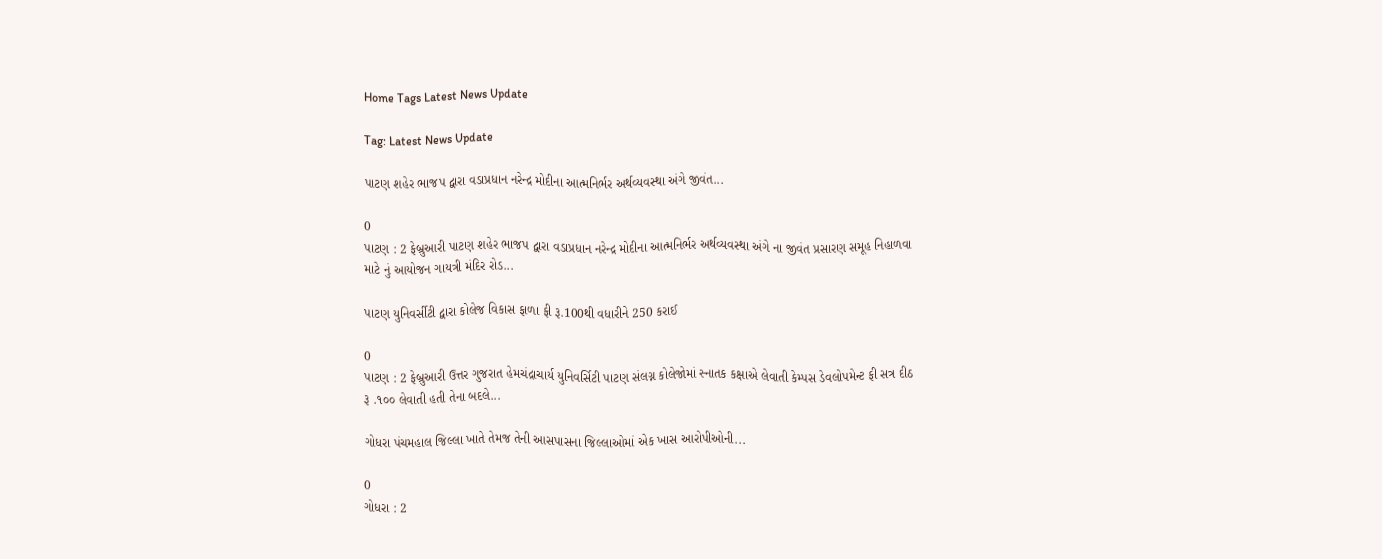Home Tags Latest News Update

Tag: Latest News Update

પાટણ શહેર ભાજપ દ્વારા વડાપ્રધાન નરેન્દ્ર મોદીના આત્મનિર્ભર અર્થવ્યવસ્થા અંગે જીવંત...

0
પાટણ : 2 ફેબ્રુઆરી પાટણ શહેર ભાજપ દ્વારા વડાપ્રધાન નરેન્દ્ર મોદીના આત્મનિર્ભર અર્થવ્યવસ્થા અંગે ના જીવંત પ્રસારણ સમૂહ નિહાળવા માટે નું આયોજન ગાયત્રી મંદિર રોડ...

પાટણ યુનિવર્સીટી દ્વારા કોલેજ વિકાસ ફાળા ફી રૂ.100થી વધારીને 250 કરાઈ

0
પાટણ : 2 ફેબ્રુઆરી ઉત્તર ગુજરાત હેમચંદ્રાચાર્ય યુનિવર્સિટી પાટણ સંલગ્ન કોલેજોમાં સ્નાતક કક્ષાએ લેવાતી કેમ્પસ ડેવલોપમેન્ટ ફી સત્ર દીઠ રૂ .૧૦૦ લેવાતી હતી તેના બદલે...

ગોધરા પંચમહાલ જિલ્લા ખાતે તેમજ તેની આસપાસના જિલ્લાઓમાં એક ખાસ આરોપીઓની...

0
ગોધરા : 2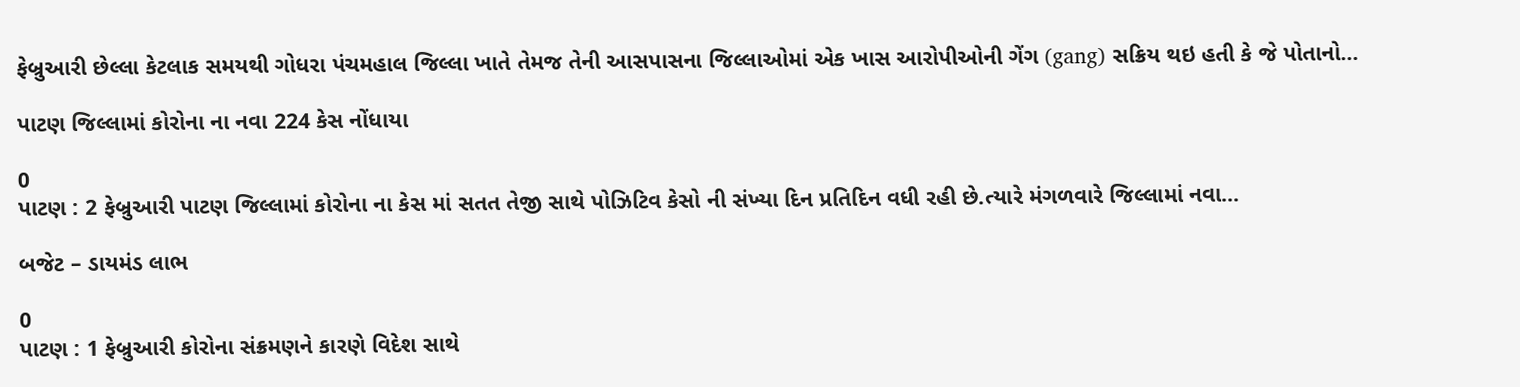ફેબ્રુઆરી છેલ્લા કેટલાક સમયથી ગોધરા પંચમહાલ જિલ્લા ખાતે તેમજ તેની આસપાસના જિલ્લાઓમાં એક ખાસ આરોપીઓની ગેંગ (gang) સક્રિય થઇ હતી કે જે પોતાનો...

પાટણ જિલ્લામાં કોરોના ના નવા 224 કેસ નોંધાયા

0
પાટણ : 2 ફેબ્રુઆરી પાટણ જિલ્લામાં કોરોના ના કેસ માં સતત તેજી સાથે પોઝિટિવ કેસો ની સંખ્યા દિન પ્રતિદિન વધી રહી છે.ત્યારે મંગળવારે જિલ્લામાં નવા...

બજેટ – ડાયમંડ લાભ

0
પાટણ : 1 ફેબ્રુઆરી કોરોના સંક્રમણને કારણે વિદેશ સાથે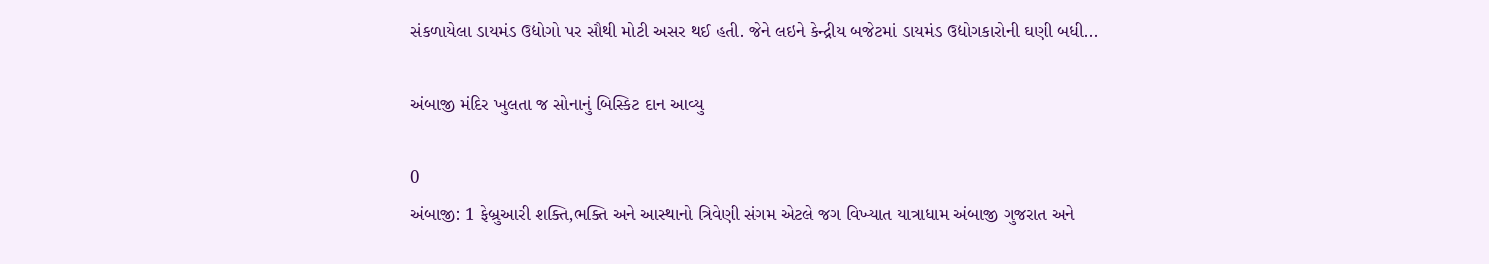સંકળાયેલા ડાયમંડ ઉદ્યોગો પર સૌથી મોટી અસર થઈ હતી. જેને લઇને કેન્દ્રીય બજેટમાં ડાયમંડ ઉદ્યોગકારોની ઘણી બધી...

અંબાજી મંદિર ખુલતા જ સોનાનું બિસ્કિટ દાન આવ્યુ

0
અંબાજી: 1 ફેબ્રુઆરી શક્તિ,ભક્તિ અને આસ્થાનો ત્રિવેણી સંગમ એટલે જગ વિખ્યાત યાત્રાધામ અંબાજી ગુજરાત અને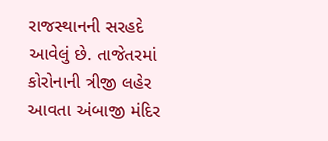રાજસ્થાનની સરહદે આવેલું છે. તાજેતરમાં કોરોનાની ત્રીજી લહેર આવતા અંબાજી મંદિર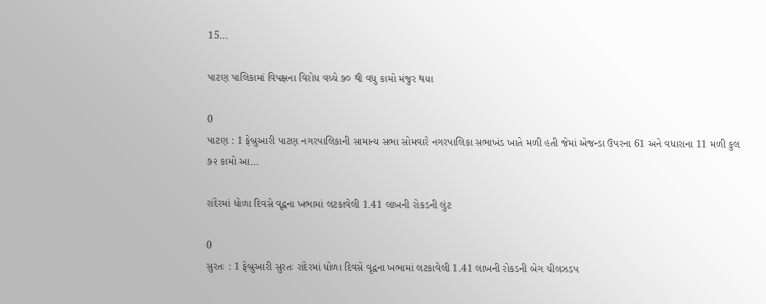15...

પાટણ પાલિકામાં વિપક્ષના વિરોધ વચ્ચે ૭૦ થી વધુ કામો મંજુર થયા

0
પાટણ : 1 ફેબ્રુઆરી પાટણ નગરપાલિકાની સામાન્ય સભા સોમવારે નગરપાલિકા સભાખંડ ખાતે મળી હતી જેમાં એજન્ડા ઉપરના 61 અને વધારાના 11 મળી કુલ ૭૨ કામો આ...

રાંદેરમાં ધોળા દિવસે વૃદ્વના ખભામાં લટકાવેલી 1.41 લાખની રોકડની લુંટ

0
સુરતઃ : 1 ફેબ્રુઆરી સુરતઃ રાંદેરમાં ધોળા દિવસે વૃદ્વના ખભામાં લટકાવેલી 1.41 લાખની રોકડની બેગ ચીલઝડપ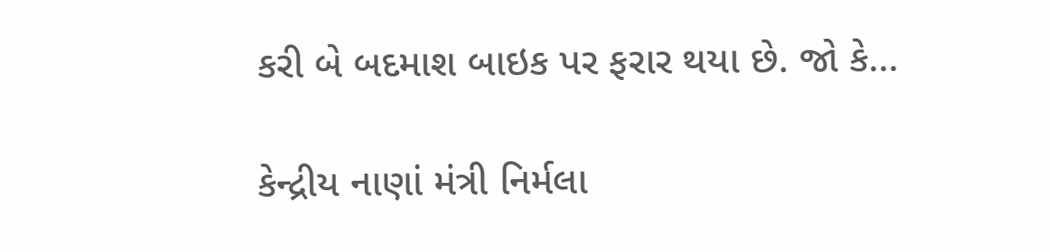કરી બે બદમાશ બાઇક પર ફરાર થયા છે. જો કે...

કેન્દ્રીય નાણાં મંત્રી નિર્મલા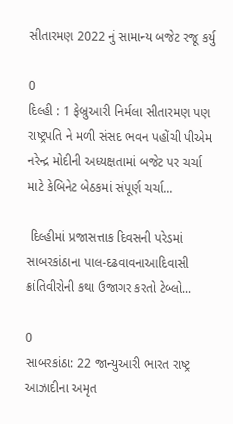સીતારમણ 2022 નું સામાન્ય બજેટ રજૂ કર્યુ

0
દિલ્હી : 1 ફેબ્રુઆરી નિર્મલા સીતારમણ પણ રાષ્ટ્રપતિ ને મળી સંસદ ભવન પહોંચી પીએમ નરેન્દ્ર મોદીની અધ્યક્ષતામાં બજેટ પર ચર્ચા માટે કેબિનેટ બેઠકમાં સંપૂર્ણ ચર્ચા...

 દિલ્હીમાં પ્રજાસત્તાક દિવસની પરેડમાં સાબરકાંઠાના પાલ-દઢવાવનાઆદિવાસી ક્રાંતિવીરોની કથા ઉજાગર કરતો ટેબ્લો...

0
સાબરકાંઠા: 22 જાન્યુઆરી ભારત રાષ્ટ્ર આઝાદીના અમૃત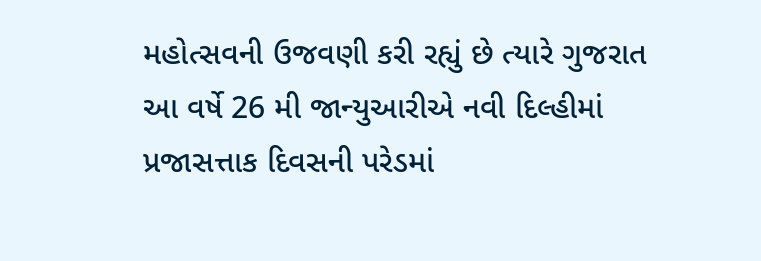મહોત્સવની ઉજવણી કરી રહ્યું છે ત્યારે ગુજરાત આ વર્ષે 26 મી જાન્યુઆરીએ નવી દિલ્હીમાં પ્રજાસત્તાક દિવસની પરેડમાં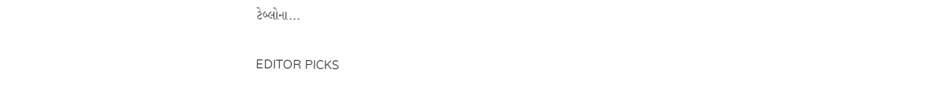ટેબ્લોના...

EDITOR PICKS